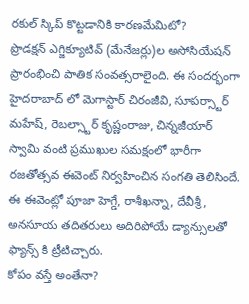రకుల్ స్కిప్ కొట్టడానికి కారణమేమిటో?
ప్రొడక్షన్ ఎగ్జిక్యూటివ్ (మేనేజర్లు)ల అసోసియేషన్ ప్రారంభించి పాతిక సంవత్సరాలైంది. ఈ సందర్భంగా హైదరాబాద్ లో మెగాస్టార్ చిరంజీవి, సూపర్స్టార్ మహేష్, రెబల్స్టార్ కృష్ణంరాజు, చిన్నజీయార్ స్వామి వంటి ప్రముఖుల సమక్షంలో భారీగా రజతోత్సవ ఈవెంట్ నిర్వహించిన సంగతి తెలిసిందే. ఈ ఈవెంట్లో పూజా హెగ్డే, రాశీఖన్నా, దేవీశ్రీ, అనసూయ తదితరులు అదిరిపోయే డ్యాన్సులతో ఫ్యాన్స్ కి ట్రీటిచ్చారు.
కోపం వస్తే అంతేనా?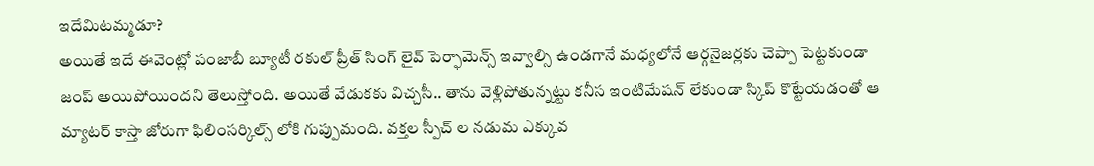ఇదేమిటమ్మడూ?
అయితే ఇదే ఈవెంట్లో పంజాబీ బ్యూటీ రకుల్ ప్రీత్ సింగ్ లైవ్ పెర్ఫామెన్స్ ఇవ్వాల్సి ఉండగానే మధ్యలోనే ఆర్గనైజర్లకు చెప్పా పెట్టకుండా జంప్ అయిపోయిందని తెలుస్తోంది. అయితే వేడుకకు విచ్చసీ.. తాను వెళ్లిపోతున్నట్టు కనీస ఇంటిమేషన్ లేకుండా స్కిప్ కొట్టేయడంతో ఆ మ్యాటర్ కాస్తా జోరుగా ఫిలింసర్కిల్స్ లోకి గుప్పుమంది. వక్తల స్పీచ్ ల నడుమ ఎక్కువ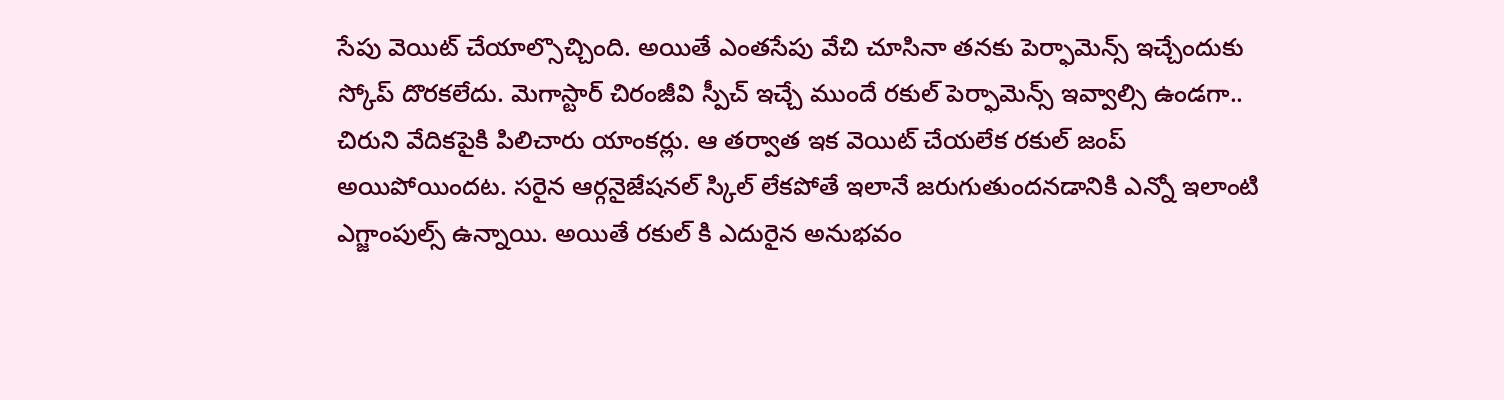సేపు వెయిట్ చేయాల్సొచ్చింది. అయితే ఎంతసేపు వేచి చూసినా తనకు పెర్ఫామెన్స్ ఇచ్చేందుకు స్కోప్ దొరకలేదు. మెగాస్టార్ చిరంజీవి స్పీచ్ ఇచ్చే ముందే రకుల్ పెర్ఫామెన్స్ ఇవ్వాల్సి ఉండగా.. చిరుని వేదికపైకి పిలిచారు యాంకర్లు. ఆ తర్వాత ఇక వెయిట్ చేయలేక రకుల్ జంప్ అయిపోయిందట. సరైన ఆర్గనైజేషనల్ స్కిల్ లేకపోతే ఇలానే జరుగుతుందనడానికి ఎన్నో ఇలాంటి ఎగ్జాంపుల్స్ ఉన్నాయి. అయితే రకుల్ కి ఎదురైన అనుభవం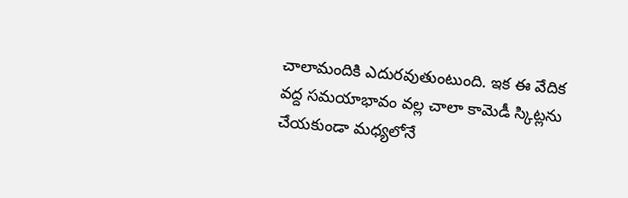చాలామందికి ఎదురవుతుంటుంది. ఇక ఈ వేదిక వద్ద సమయాభావం వల్ల చాలా కామెడీ స్కిట్లను చేయకుండా మధ్యలోనే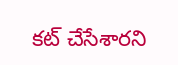కట్ చేసేశారని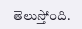తెలుస్తోంది.